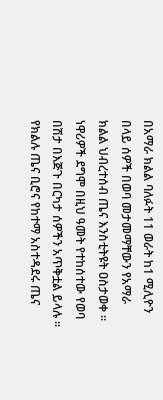በአማራ ክልል ባለፉት 11 ወራት ከ1 ሚሊዮን በላይ ሰዎች በወባ መታመማቸውን የአማራ ክልል ህብረተሰብ ጤና እንስቲትዩት ዐስታወቀ ። ነዋሪዎች ደግሞ በዚህ ዓመት የተከሰተው የወባ በሽታ በእጅጉ በርካታ ሰዎችን አጥቅቷል ይላሉ ። የክልሉ ጤና ቢሮና የከተማ አስተዳደሩ ጤና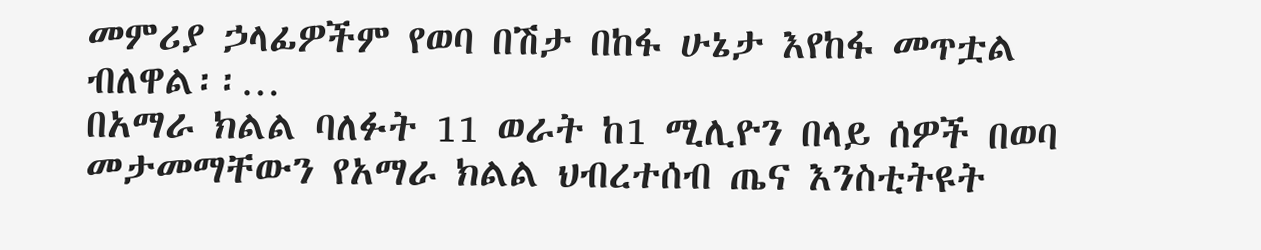መምሪያ ኃላፊዎችም የወባ በሽታ በከፋ ሁኔታ እየከፋ መጥቷል ብለዋል፡፡…
በአማራ ክልል ባለፉት 11 ወራት ከ1 ሚሊዮን በላይ ሰዎች በወባ መታመማቸውን የአማራ ክልል ህብረተሰብ ጤና እንስቲትዩት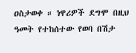ዐስታወቀ ። ነዋሪዎች ደግሞ በዚህ ዓመት የተከሰተው የወባ በሽታ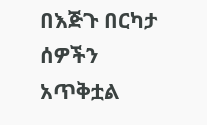በእጅጉ በርካታ ሰዎችን አጥቅቷል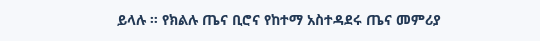ይላሉ ። የክልሉ ጤና ቢሮና የከተማ አስተዳደሩ ጤና መምሪያ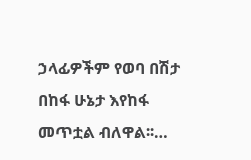ኃላፊዎችም የወባ በሽታ በከፋ ሁኔታ እየከፋ መጥቷል ብለዋል፡፡…